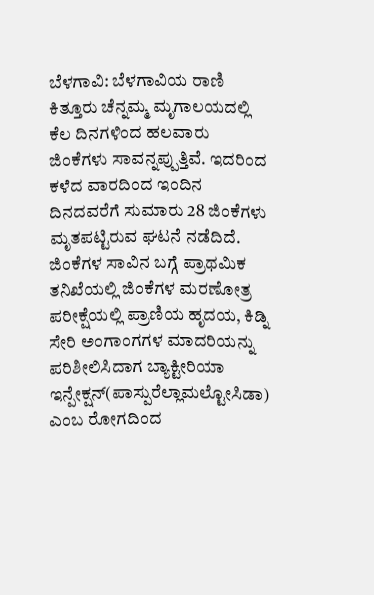ಬೆಳಗಾವಿ: ಬೆಳಗಾವಿಯ ರಾಣಿ ಕಿತ್ತೂರು ಚೆನ್ನಮ್ಮ ಮೃಗಾಲಯದಲ್ಲಿ ಕೆಲ ದಿನಗಳಿಂದ ಹಲವಾರು ಜಿಂಕೆಗಳು ಸಾವನ್ನಪ್ಪುತ್ತಿವೆ. ಇದರಿಂದ ಕಳೆದ ವಾರದಿಂದ ಇಂದಿನ ದಿನದವರೆಗೆ ಸುಮಾರು 28 ಜಿಂಕೆಗಳು ಮೃತಪಟ್ಟಿರುವ ಘಟನೆ ನಡೆದಿದೆ.
ಜಿಂಕೆಗಳ ಸಾವಿನ ಬಗ್ಗೆ ಪ್ರಾಥಮಿಕ ತನಿಖೆಯಲ್ಲಿ ಜಿಂಕೆಗಳ ಮರಣೋತ್ರ ಪರೀಕ್ಷೆಯಲ್ಲಿ ಪ್ರಾಣಿಯ ಹೃದಯ, ಕಿಡ್ನಿ ಸೇರಿ ಅಂಗಾಂಗಗಳ ಮಾದರಿಯನ್ನು ಪರಿಶೀಲಿಸಿದಾಗ ಬ್ಯಾಕ್ಟೀರಿಯಾ ಇನ್ಪೇಕ್ಷನ್(ಪಾಸ್ಪುರೆಲ್ಲಾಮಲ್ಟೋಸಿಡಾ) ಎಂಬ ರೋಗದಿಂದ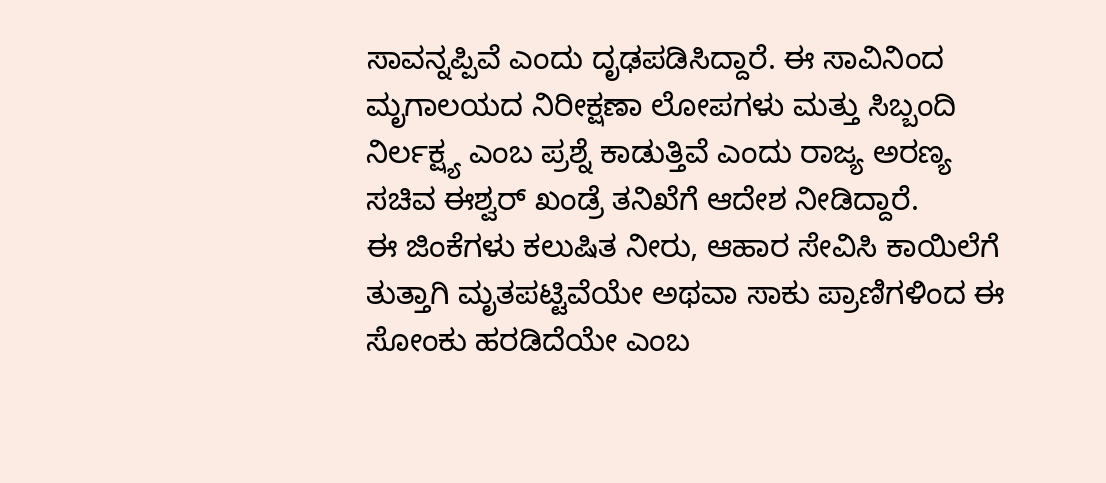ಸಾವನ್ನಪ್ಪಿವೆ ಎಂದು ದೃಢಪಡಿಸಿದ್ದಾರೆ. ಈ ಸಾವಿನಿಂದ ಮೃಗಾಲಯದ ನಿರೀಕ್ಷಣಾ ಲೋಪಗಳು ಮತ್ತು ಸಿಬ್ಬಂದಿ ನಿರ್ಲಕ್ಷ್ಯ ಎಂಬ ಪ್ರಶ್ನೆ ಕಾಡುತ್ತಿವೆ ಎಂದು ರಾಜ್ಯ ಅರಣ್ಯ ಸಚಿವ ಈಶ್ವರ್ ಖಂಡ್ರೆ ತನಿಖೆಗೆ ಆದೇಶ ನೀಡಿದ್ದಾರೆ.
ಈ ಜಿಂಕೆಗಳು ಕಲುಷಿತ ನೀರು, ಆಹಾರ ಸೇವಿಸಿ ಕಾಯಿಲೆಗೆ ತುತ್ತಾಗಿ ಮೃತಪಟ್ಟಿವೆಯೇ ಅಥವಾ ಸಾಕು ಪ್ರಾಣಿಗಳಿಂದ ಈ ಸೋಂಕು ಹರಡಿದೆಯೇ ಎಂಬ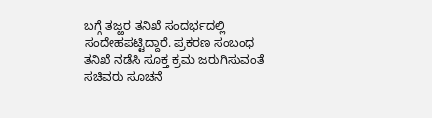ಬಗ್ಗೆ ತಜ್ಱರ ತನಿಖೆ ಸಂದರ್ಭದಲ್ಲಿ ಸಂದೇಹಪಟ್ಟಿದ್ದಾರೆ. ಪ್ರಕರಣ ಸಂಬಂಧ ತನಿಖೆ ನಡೆಸಿ ಸೂಕ್ತ ಕ್ರಮ ಜರುಗಿಸುವಂತೆ ಸಚಿವರು ಸೂಚನೆ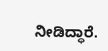ನೀಡಿದ್ಧಾರೆ.